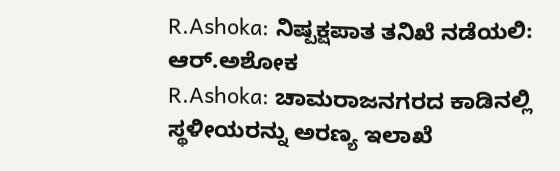R.Ashoka: ನಿಷ್ಪಕ್ಷಪಾತ ತನಿಖೆ ನಡೆಯಲಿ: ಆರ್.ಅಶೋಕ
R.Ashoka: ಚಾಮರಾಜನಗರದ ಕಾಡಿನಲ್ಲಿ ಸ್ಥಳೀಯರನ್ನು ಅರಣ್ಯ ಇಲಾಖೆ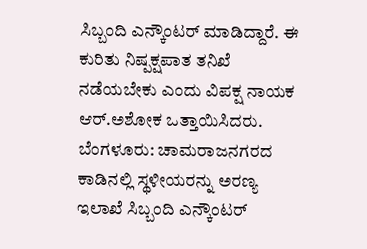ಸಿಬ್ಬಂದಿ ಎನ್ಕೌಂಟರ್ ಮಾಡಿದ್ದಾರೆ. ಈ ಕುರಿತು ನಿಷ್ಪಕ್ಷಪಾತ ತನಿಖೆ ನಡೆಯಬೇಕು ಎಂದು ವಿಪಕ್ಷ ನಾಯಕ ಆರ್.ಅಶೋಕ ಒತ್ತಾಯಿಸಿದರು.
ಬೆಂಗಳೂರು: ಚಾಮರಾಜನಗರದ ಕಾಡಿನಲ್ಲಿ ಸ್ಥಳೀಯರನ್ನು ಅರಣ್ಯ ಇಲಾಖೆ ಸಿಬ್ಬಂದಿ ಎನ್ಕೌಂಟರ್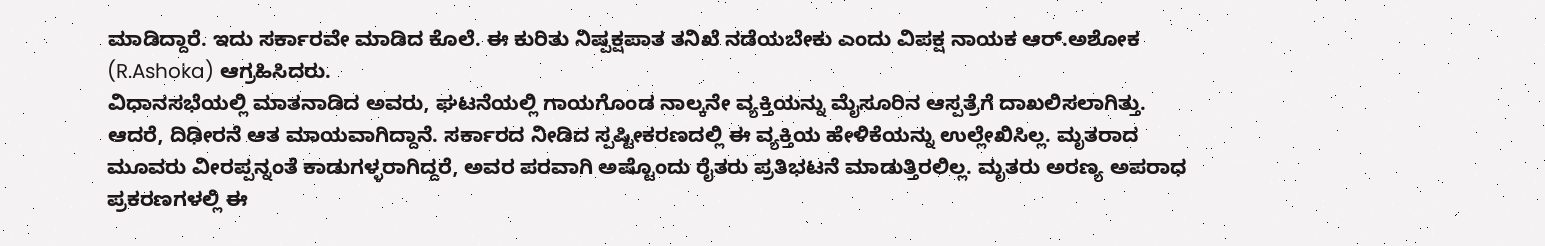ಮಾಡಿದ್ದಾರೆ. ಇದು ಸರ್ಕಾರವೇ ಮಾಡಿದ ಕೊಲೆ. ಈ ಕುರಿತು ನಿಷ್ಪಕ್ಷಪಾತ ತನಿಖೆ ನಡೆಯಬೇಕು ಎಂದು ವಿಪಕ್ಷ ನಾಯಕ ಆರ್.ಅಶೋಕ (R.Ashoka) ಆಗ್ರಹಿಸಿದರು.
ವಿಧಾನಸಭೆಯಲ್ಲಿ ಮಾತನಾಡಿದ ಅವರು, ಘಟನೆಯಲ್ಲಿ ಗಾಯಗೊಂಡ ನಾಲ್ಕನೇ ವ್ಯಕ್ತಿಯನ್ನು ಮೈಸೂರಿನ ಆಸ್ಪತ್ರೆಗೆ ದಾಖಲಿಸಲಾಗಿತ್ತು. ಆದರೆ, ದಿಢೀರನೆ ಆತ ಮಾಯವಾಗಿದ್ದಾನೆ. ಸರ್ಕಾರದ ನೀಡಿದ ಸ್ಪಷ್ಟೀಕರಣದಲ್ಲಿ ಈ ವ್ಯಕ್ತಿಯ ಹೇಳಿಕೆಯನ್ನು ಉಲ್ಲೇಖಿಸಿಲ್ಲ. ಮೃತರಾದ ಮೂವರು ವೀರಪ್ಪನ್ನಂತೆ ಕಾಡುಗಳ್ಳರಾಗಿದ್ದರೆ, ಅವರ ಪರವಾಗಿ ಅಷ್ಟೊಂದು ರೈತರು ಪ್ರತಿಭಟನೆ ಮಾಡುತ್ತಿರಲಿಲ್ಲ. ಮೃತರು ಅರಣ್ಯ ಅಪರಾಧ ಪ್ರಕರಣಗಳಲ್ಲಿ ಈ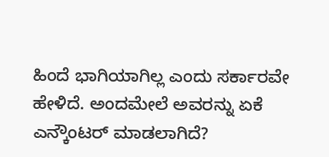ಹಿಂದೆ ಭಾಗಿಯಾಗಿಲ್ಲ ಎಂದು ಸರ್ಕಾರವೇ ಹೇಳಿದೆ. ಅಂದಮೇಲೆ ಅವರನ್ನು ಏಕೆ ಎನ್ಕೌಂಟರ್ ಮಾಡಲಾಗಿದೆ?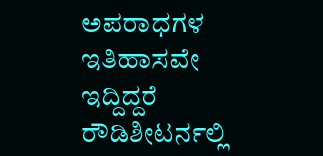ಅಪರಾಧಗಳ ಇತಿಹಾಸವೇ ಇದ್ದಿದ್ದರೆ ರೌಡಿಶೀಟರ್ನಲ್ಲಿ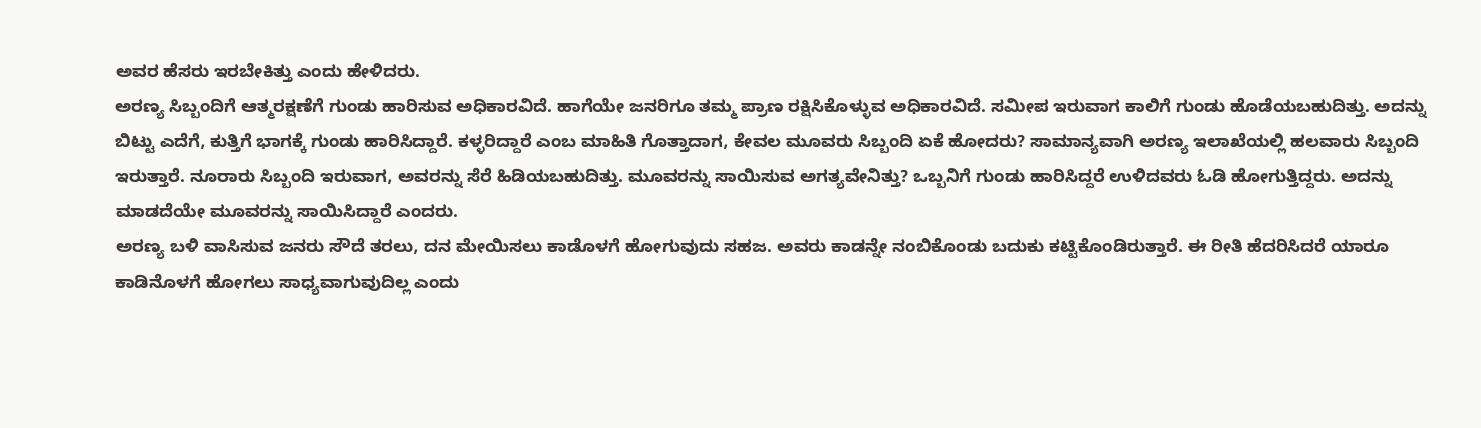ಅವರ ಹೆಸರು ಇರಬೇಕಿತ್ತು ಎಂದು ಹೇಳಿದರು.
ಅರಣ್ಯ ಸಿಬ್ಬಂದಿಗೆ ಆತ್ಮರಕ್ಷಣೆಗೆ ಗುಂಡು ಹಾರಿಸುವ ಅಧಿಕಾರವಿದೆ. ಹಾಗೆಯೇ ಜನರಿಗೂ ತಮ್ಮ ಪ್ರಾಣ ರಕ್ಷಿಸಿಕೊಳ್ಳುವ ಅಧಿಕಾರವಿದೆ. ಸಮೀಪ ಇರುವಾಗ ಕಾಲಿಗೆ ಗುಂಡು ಹೊಡೆಯಬಹುದಿತ್ತು. ಅದನ್ನು ಬಿಟ್ಟು ಎದೆಗೆ, ಕುತ್ತಿಗೆ ಭಾಗಕ್ಕೆ ಗುಂಡು ಹಾರಿಸಿದ್ದಾರೆ. ಕಳ್ಳರಿದ್ದಾರೆ ಎಂಬ ಮಾಹಿತಿ ಗೊತ್ತಾದಾಗ, ಕೇವಲ ಮೂವರು ಸಿಬ್ಬಂದಿ ಏಕೆ ಹೋದರು? ಸಾಮಾನ್ಯವಾಗಿ ಅರಣ್ಯ ಇಲಾಖೆಯಲ್ಲಿ ಹಲವಾರು ಸಿಬ್ಬಂದಿ ಇರುತ್ತಾರೆ. ನೂರಾರು ಸಿಬ್ಬಂದಿ ಇರುವಾಗ, ಅವರನ್ನು ಸೆರೆ ಹಿಡಿಯಬಹುದಿತ್ತು. ಮೂವರನ್ನು ಸಾಯಿಸುವ ಅಗತ್ಯವೇನಿತ್ತು? ಒಬ್ಬನಿಗೆ ಗುಂಡು ಹಾರಿಸಿದ್ದರೆ ಉಳಿದವರು ಓಡಿ ಹೋಗುತ್ತಿದ್ದರು. ಅದನ್ನು ಮಾಡದೆಯೇ ಮೂವರನ್ನು ಸಾಯಿಸಿದ್ದಾರೆ ಎಂದರು.
ಅರಣ್ಯ ಬಳಿ ವಾಸಿಸುವ ಜನರು ಸೌದೆ ತರಲು, ದನ ಮೇಯಿಸಲು ಕಾಡೊಳಗೆ ಹೋಗುವುದು ಸಹಜ. ಅವರು ಕಾಡನ್ನೇ ನಂಬಿಕೊಂಡು ಬದುಕು ಕಟ್ಟಿಕೊಂಡಿರುತ್ತಾರೆ. ಈ ರೀತಿ ಹೆದರಿಸಿದರೆ ಯಾರೂ ಕಾಡಿನೊಳಗೆ ಹೋಗಲು ಸಾಧ್ಯವಾಗುವುದಿಲ್ಲ ಎಂದು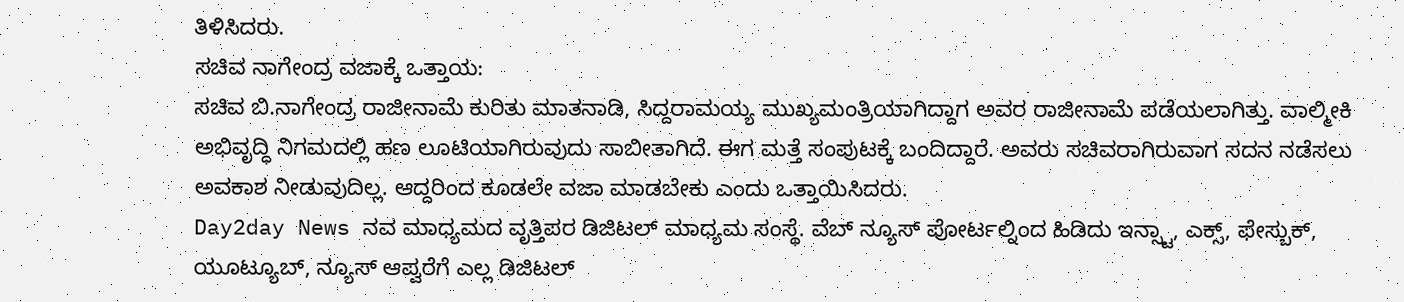ತಿಳಿಸಿದರು.
ಸಚಿವ ನಾಗೇಂದ್ರ ವಜಾಕ್ಕೆ ಒತ್ತಾಯ:
ಸಚಿವ ಬಿ.ನಾಗೇಂದ್ರ ರಾಜೀನಾಮೆ ಕುರಿತು ಮಾತನಾಡಿ, ಸಿದ್ದರಾಮಯ್ಯ ಮುಖ್ಯಮಂತ್ರಿಯಾಗಿದ್ದಾಗ ಅವರ ರಾಜೀನಾಮೆ ಪಡೆಯಲಾಗಿತ್ತು. ವಾಲ್ಮೀಕಿ ಅಭಿವೃದ್ಧಿ ನಿಗಮದಲ್ಲಿ ಹಣ ಲೂಟಿಯಾಗಿರುವುದು ಸಾಬೀತಾಗಿದೆ. ಈಗ ಮತ್ತೆ ಸಂಪುಟಕ್ಕೆ ಬಂದಿದ್ದಾರೆ. ಅವರು ಸಚಿವರಾಗಿರುವಾಗ ಸದನ ನಡೆಸಲು ಅವಕಾಶ ನೀಡುವುದಿಲ್ಲ. ಆದ್ದರಿಂದ ಕೂಡಲೇ ವಜಾ ಮಾಡಬೇಕು ಎಂದು ಒತ್ತಾಯಿಸಿದರು.
Day2day News ನವ ಮಾಧ್ಯಮದ ವೃತ್ತಿಪರ ಡಿಜಿಟಲ್ ಮಾಧ್ಯಮ ಸಂಸ್ಥೆ. ವೆಬ್ ನ್ಯೂಸ್ ಪೋರ್ಟಲ್ನಿಂದ ಹಿಡಿದು ಇನ್ಸ್ಟಾ, ಎಕ್ಸ್, ಫೇಸ್ಬುಕ್, ಯೂಟ್ಯೂಬ್, ನ್ಯೂಸ್ ಆಪ್ವರೆಗೆ ಎಲ್ಲ ಡಿಜಿಟಲ್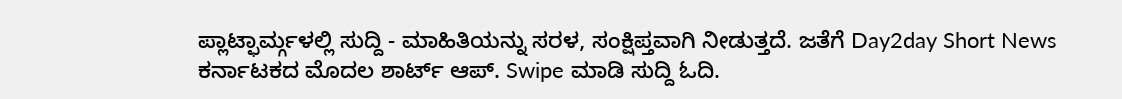ಪ್ಲಾಟ್ಫಾರ್ಮ್ಗಳಲ್ಲಿ ಸುದ್ದಿ - ಮಾಹಿತಿಯನ್ನು ಸರಳ, ಸಂಕ್ಷಿಪ್ತವಾಗಿ ನೀಡುತ್ತದೆ. ಜತೆಗೆ Day2day Short News ಕರ್ನಾಟಕದ ಮೊದಲ ಶಾರ್ಟ್ ಆಪ್. Swipe ಮಾಡಿ ಸುದ್ದಿ ಓದಿ.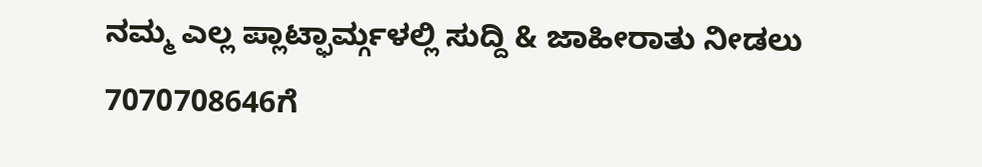ನಮ್ಮ ಎಲ್ಲ ಪ್ಲಾಟ್ಫಾರ್ಮ್ಗಳಲ್ಲಿ ಸುದ್ದಿ & ಜಾಹೀರಾತು ನೀಡಲು 7070708646ಗೆ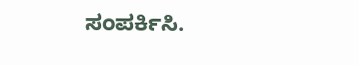ಸಂಪರ್ಕಿಸಿ.